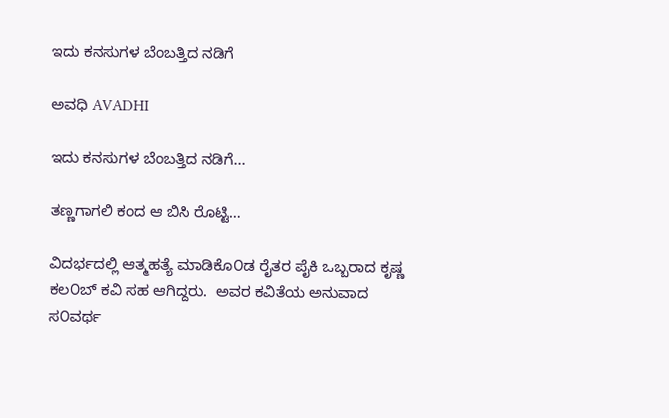ಇದು ಕನಸುಗಳ ಬೆಂಬತ್ತಿದ ನಡಿಗೆ‍

ಅವಧಿ AVADHI

ಇದು ಕನಸುಗಳ ಬೆಂಬತ್ತಿದ ನಡಿಗೆ...

ತಣ್ಣಗಾಗಲಿ ಕಂದ ಆ ಬಿಸಿ ರೊಟ್ಟಿ…

ವಿದರ್ಭದಲ್ಲಿ ಆತ್ಮಹತ್ಯೆ ಮಾಡಿಕೊ೦ಡ ರೈತರ ಪೈಕಿ ಒಬ್ಬರಾದ ಕೃಷ್ಣ ಕಲ೦ಬ್ ಕವಿ ಸಹ ಆಗಿದ್ದರು.  ಅವರ ಕವಿತೆಯ ಅನುವಾದ ಸ೦ವರ್ಥ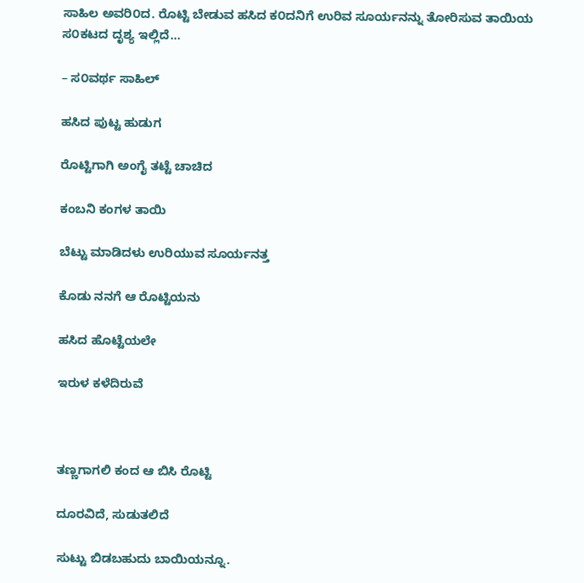ಸಾಹಿಲ ಅವರಿ೦ದ. ರೊಟ್ಟಿ ಬೇಡುವ ಹಸಿದ ಕ೦ದನಿಗೆ ಉರಿವ ಸೂರ್ಯನನ್ನು ತೋರಿಸುವ ತಾಯಿಯ ಸ೦ಕಟದ ದೃಶ್ಯ ಇಲ್ಲಿದೆ…

– ಸ೦ವರ್ಥ ಸಾಹಿಲ್

ಹಸಿದ ಪುಟ್ಟ ಹುಡುಗ

ರೊಟ್ಟಿಗಾಗಿ ಅಂಗೈ ತಟ್ಟೆ ಚಾಚಿದ

ಕಂಬನಿ ಕಂಗಳ ತಾಯಿ

ಬೆಟ್ಟು ಮಾಡಿದಳು ಉರಿಯುವ ಸೂರ್ಯನತ್ತ

ಕೊಡು ನನಗೆ ಆ ರೊಟ್ಟಿಯನು

ಹಸಿದ ಹೊಟ್ಟೆಯಲೇ

ಇರುಳ ಕಳೆದಿರುವೆ



ತಣ್ಣಗಾಗಲಿ ಕಂದ ಆ ಬಿಸಿ ರೊಟ್ಟಿ

ದೂರವಿದೆ, ಸುಡುತಲಿದೆ

ಸುಟ್ಟು ಬಿಡಬಹುದು ಬಾಯಿಯನ್ನೂ.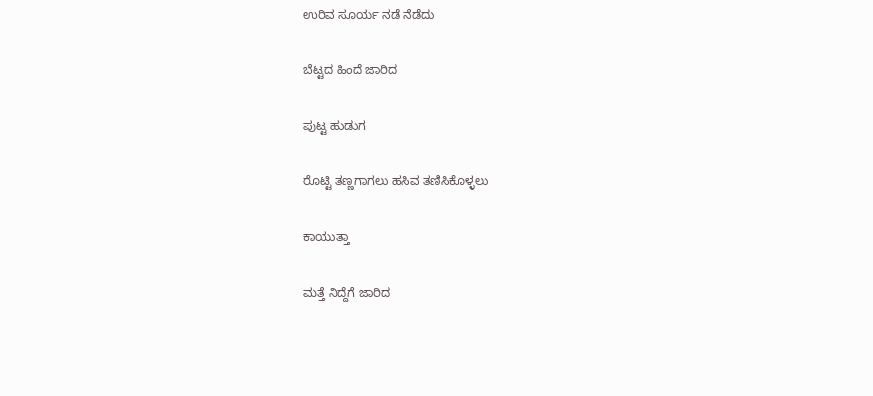ಉರಿವ ಸೂರ್ಯ ನಡೆ ನೆಡೆದು

ಬೆಟ್ಟದ ಹಿಂದೆ ಜಾರಿದ

ಪುಟ್ಟ ಹುಡುಗ

ರೊಟ್ಟಿ ತಣ್ಣಗಾಗಲು ಹಸಿವ ತಣಿಸಿಕೊಳ್ಳಲು

ಕಾಯುತ್ತಾ

ಮತ್ತೆ ನಿದ್ದೆಗೆ ಜಾರಿದ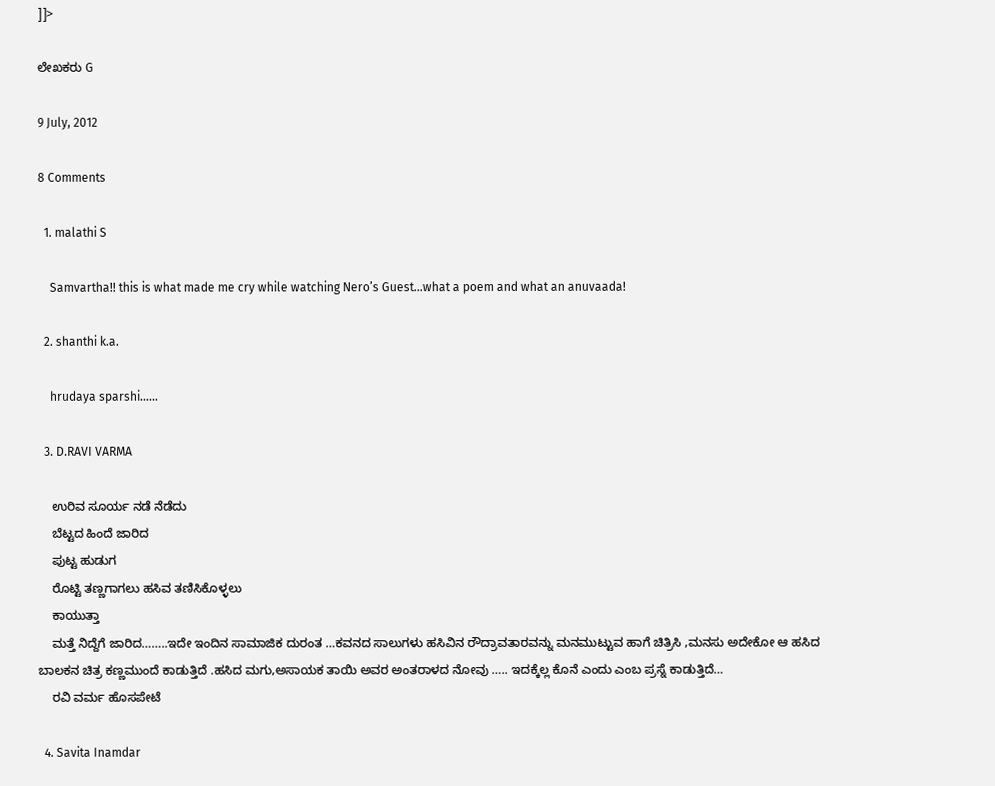]]>

ಲೇಖಕರು G

9 July, 2012

8 Comments

  1. malathi S

    Samvartha!! this is what made me cry while watching Nero’s Guest…what a poem and what an anuvaada!

  2. shanthi k.a.

    hrudaya sparshi……

  3. D.RAVI VARMA

    ಉರಿವ ಸೂರ್ಯ ನಡೆ ನೆಡೆದು
    ಬೆಟ್ಟದ ಹಿಂದೆ ಜಾರಿದ
    ಪುಟ್ಟ ಹುಡುಗ
    ರೊಟ್ಟಿ ತಣ್ಣಗಾಗಲು ಹಸಿವ ತಣಿಸಿಕೊಳ್ಳಲು
    ಕಾಯುತ್ತಾ
    ಮತ್ತೆ ನಿದ್ದೆಗೆ ಜಾರಿದ……..ಇದೇ ಇಂದಿನ ಸಾಮಾಜಿಕ ದುರಂತ …ಕವನದ ಸಾಲುಗಳು ಹಸಿವಿನ ರೌದ್ರಾವತಾರವನ್ನು ಮನಮುಟ್ಟುವ ಹಾಗೆ ಚಿತ್ರಿಸಿ ,ಮನಸು ಅದೇಕೋ ಆ ಹಸಿದ ಬಾಲಕನ ಚಿತ್ರ ಕಣ್ಣಮುಂದೆ ಕಾಡುತ್ತಿದೆ .ಹಸಿದ ಮಗು,ಅಸಾಯಕ ತಾಯಿ ಅವರ ಅಂತರಾಳದ ನೋವು ….. ಇದಕ್ಕೆಲ್ಲ ಕೊನೆ ಎಂದು ಎಂಬ ಪ್ರಸ್ನೆ ಕಾಡುತ್ತಿದೆ…
    ರವಿ ವರ್ಮ ಹೊಸಪೇಟೆ

  4. Savita Inamdar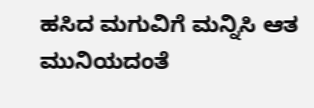ಹಸಿದ ಮಗುವಿಗೆ ಮನ್ನಿಸಿ ಆತ ಮುನಿಯದಂತೆ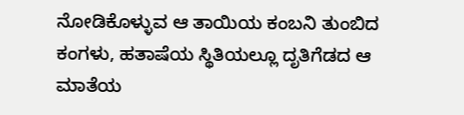ನೋಡಿಕೊಳ್ಳುವ ಆ ತಾಯಿಯ ಕಂಬನಿ ತುಂಬಿದ ಕಂಗಳು, ಹತಾಷೆಯ ಸ್ಥಿತಿಯಲ್ಲೂ ದೃತಿಗೆಡದ ಆ ಮಾತೆಯ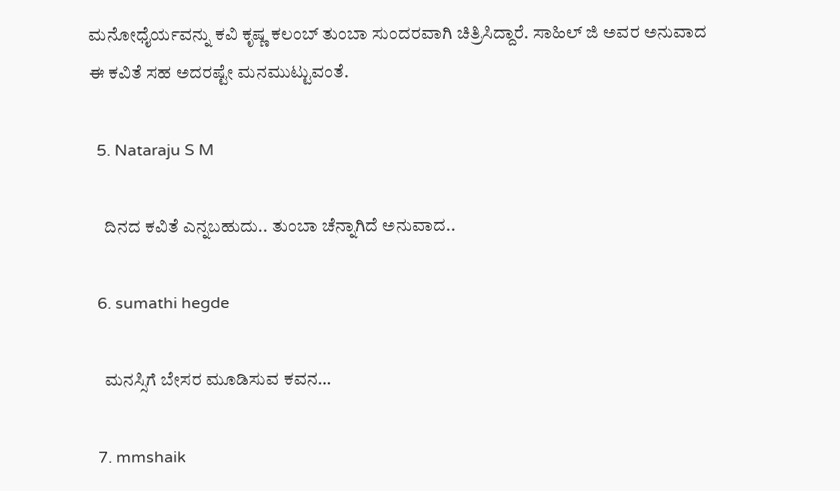ಮನೋಧೈರ್ಯವನ್ನು ಕವಿ ಕೃಷ್ಣ ಕಲಂಬ್ ತುಂಬಾ ಸುಂದರವಾಗಿ ಚಿತ್ರಿಸಿದ್ದಾರೆ. ಸಾಹಿಲ್ ಜಿ ಅವರ ಅನುವಾದ ಈ ಕವಿತೆ ಸಹ ಅದರಷ್ಟೇ ಮನಮುಟ್ಟುವಂತೆ.

  5. Nataraju S M

    ದಿನದ ಕವಿತೆ ಎನ್ನಬಹುದು.. ತುಂಬಾ ಚೆನ್ನಾಗಿದೆ ಅನುವಾದ..

  6. sumathi hegde

    ಮನಸ್ಸಿಗೆ ಬೇಸರ ಮೂಡಿಸುವ ಕವನ…

  7. mmshaik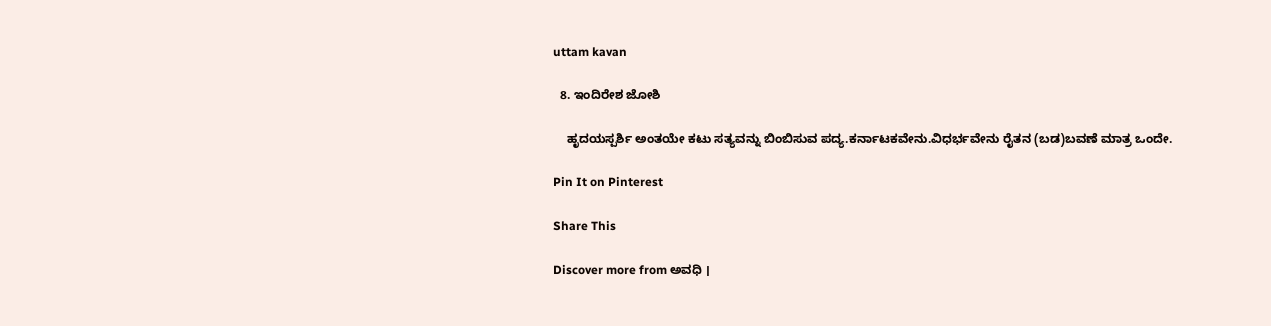uttam kavan

  8. ಇಂದಿರೇಶ ಜೋಶಿ

    ಹೃದಯಸ್ಪರ್ಶಿ ಅಂತಯೇ ಕಟು ಸತ್ಯವನ್ನು ಬಿಂಬಿಸುವ ಪದ್ಯ.ಕರ್ನಾಟಕವೇನು.ವಿಧರ್ಭವೇನು ರೈತನ (ಬಡ)ಬವಣೆ ಮಾತ್ರ ಒಂದೇ.

Pin It on Pinterest

Share This

Discover more from ಅವಧಿ ।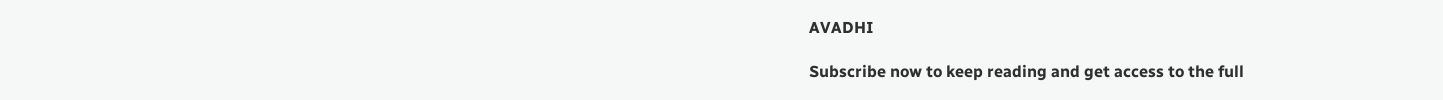AVADHI

Subscribe now to keep reading and get access to the full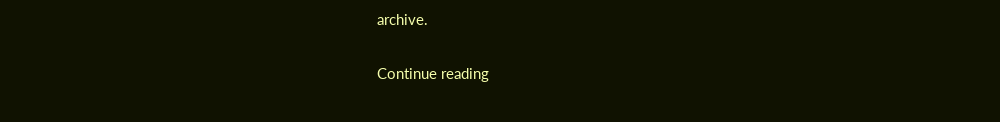archive.

Continue reading